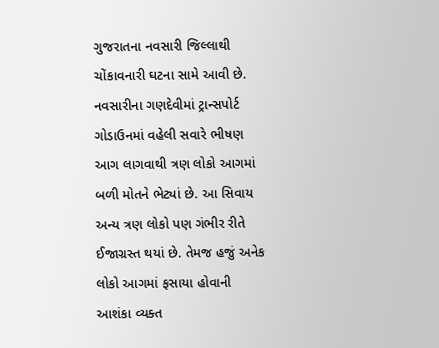ગુજરાતના નવસારી જિલ્લાથી ચોંકાવનારી ઘટના સામે આવી છે. નવસારીના ગણદેવીમાં ટ્રાન્સપોર્ટ ગોડાઉનમાં વહેલી સવારે ભીષણ આગ લાગવાથી ત્રણ લોકો આગમાં બળી મોતને ભેટ્યાં છે. આ સિવાય અન્ય ત્રણ લોકો પણ ગંભીર રીતે ઈજાગ્રસ્ત થયાં છે. તેમજ હજું અનેક લોકો આગમાં ફસાયા હોવાની આશંકા વ્યક્ત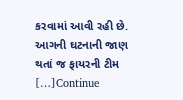કરવામાં આવી રહી છે. આગની ઘટનાની જાણ થતાં જ ફાયરની ટીમ […]Continue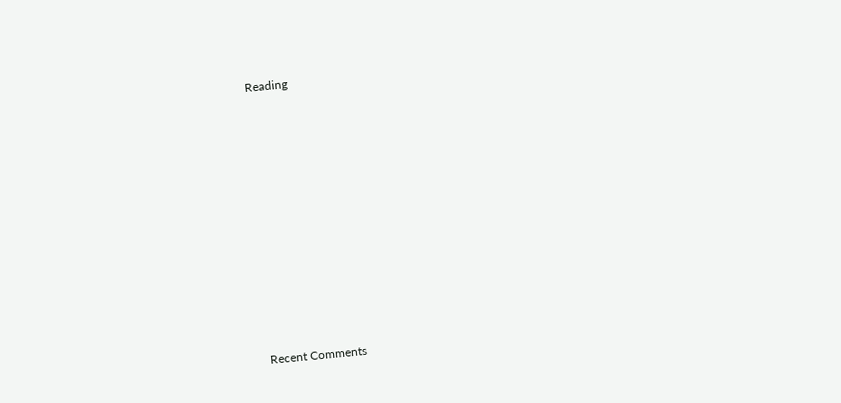Reading


















Recent Comments